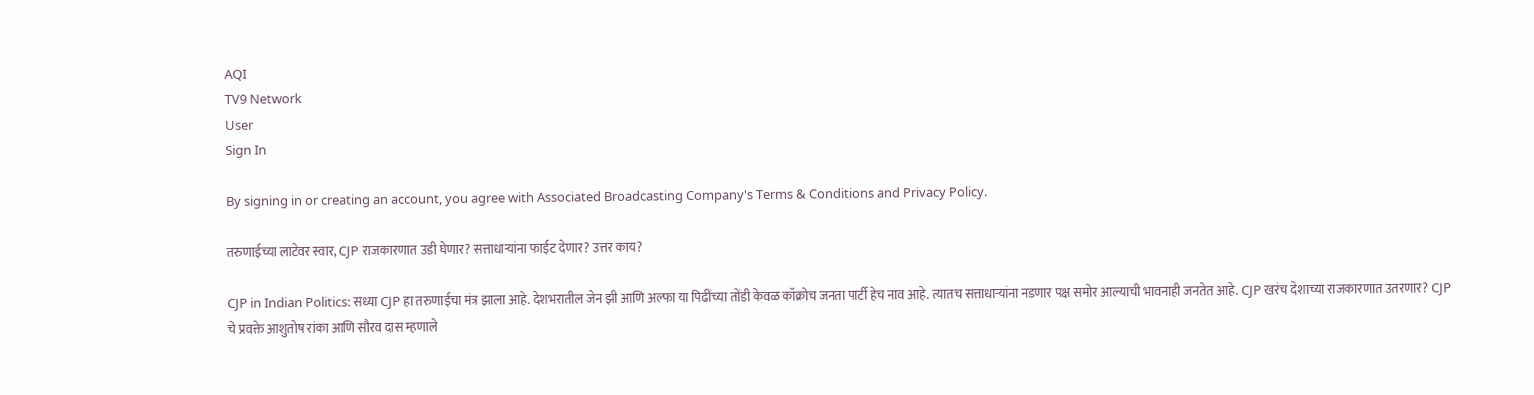AQI
TV9 Network
User
Sign In

By signing in or creating an account, you agree with Associated Broadcasting Company's Terms & Conditions and Privacy Policy.

तरुणाईच्या लाटेवर स्वार, CJP राजकारणात उडी घेणार? सत्ताधाऱ्यांना फाईट देणार? उत्तर काय?

CJP in Indian Politics: सध्या CJP हा तरुणाईचा मंत्र झाला आहे. देशभरातील जेन झी आणि अल्फा या पिढींच्या तोंडी केवळ कॉक्रोच जनता पार्टी हेच नाव आहे. त्यातच सत्ताधाऱ्यांना नडणार पक्ष समोर आल्याची भावनाही जनतेत आहे. CJP खरंच देशाच्या राजकारणात उतरणार? CJP चे प्रवक्ते आशुतोष रांका आणि सौरव दास म्हणाले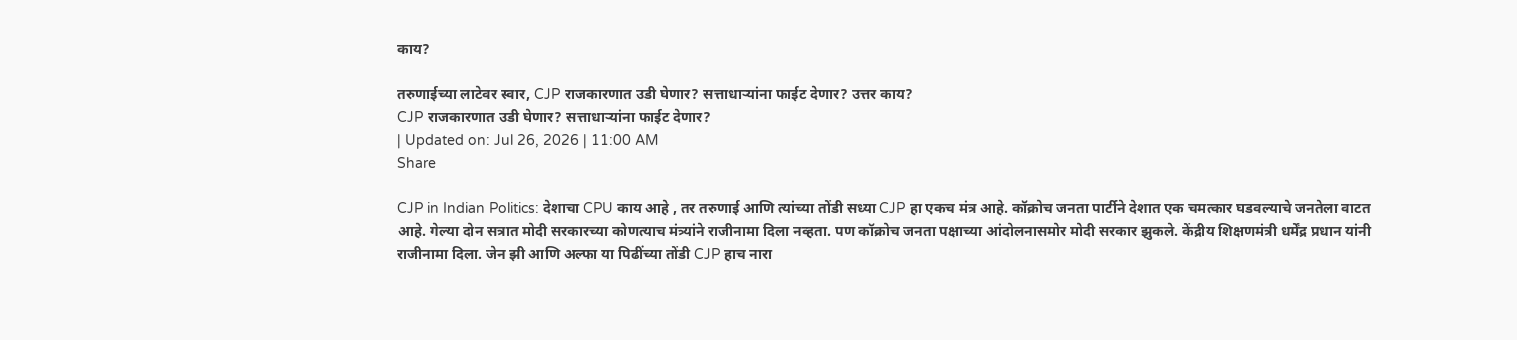काय?

तरुणाईच्या लाटेवर स्वार, CJP राजकारणात उडी घेणार? सत्ताधाऱ्यांना फाईट देणार? उत्तर काय?
CJP राजकारणात उडी घेणार? सत्ताधाऱ्यांना फाईट देणार?
| Updated on: Jul 26, 2026 | 11:00 AM
Share

CJP in Indian Politics: देशाचा CPU काय आहे , तर तरुणाई आणि त्यांच्या तोंडी सध्या CJP हा एकच मंत्र आहे. कॉक्रोच जनता पार्टीने देशात एक चमत्कार घडवल्याचे जनतेला वाटत आहे. गेल्या दोन सत्रात मोदी सरकारच्या कोणत्याच मंत्र्यांने राजीनामा दिला नव्हता. पण कॉक्रोच जनता पक्षाच्या आंदोलनासमोर मोदी सरकार झुकले. केंद्रीय शिक्षणमंत्री धर्मेंद्र प्रधान यांनी राजीनामा दिला. जेन झी आणि अल्फा या पिढींच्या तोंडी CJP हाच नारा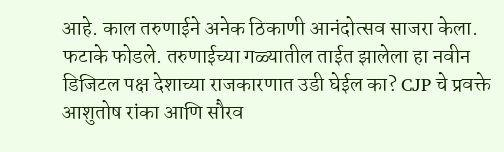आहे. काल तरुणाईने अनेक ठिकाणी आनंदोत्सव साजरा केला. फटाके फोडले. तरुणाईच्या गळ्यातील ताईत झालेला हा नवीन डिजिटल पक्ष देशाच्या राजकारणात उडी घेईल का? CJP चे प्रवक्ते आशुतोष रांका आणि सौरव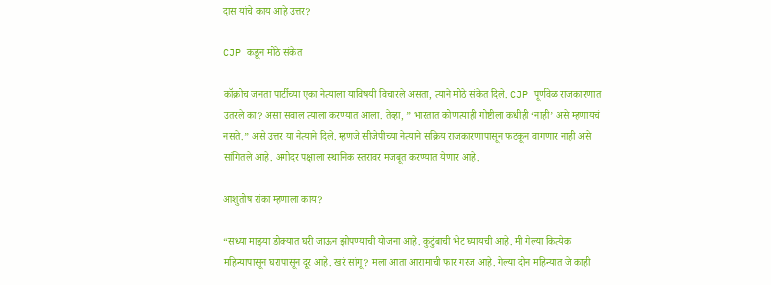दास यांचे काय आहे उत्तर?

CJP कडून मोठे संकेत

कॉक्रोच जनता पार्टीच्या एका नेत्याला याविषयी विचारले असता, त्याने मोठे संकेत दिले. CJP पूर्णवेळ राजकारणात उतरले का? असा सवाल त्याला करण्यात आला. तेव्हा, ” भारतात कोणत्याही गोष्टीला कधीही ‘नाही’ असे म्हणायचं नसते.” असे उत्तर या नेत्याने दिले. म्हणजे सीजेपीच्या नेत्याने सक्रिय राजकारणापासून फटकून वागणार नाही असे सांगितले आहे. अगोदर पक्षाला स्थानिक स्तरावर मजबूत करण्यात येणार आहे.

आशुतोष रांका म्हणाला काय?

“सध्या माझ्या डोक्यात घरी जाऊन झोपण्याची योजना आहे. कुटुंबाची भेट घ्यायची आहे. मी गेल्या कित्येक महिन्यापासून घरापासून दूर आहे. खरं सांगू? मला आता आरामाची फार गरज आहे. गेल्या दोन महिन्यात जे काही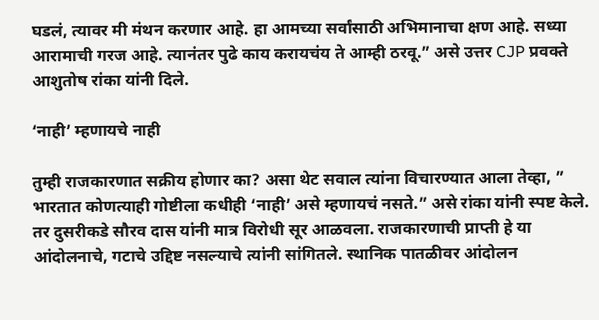घडलं, त्यावर मी मंथन करणार आहे. हा आमच्या सर्वांसाठी अभिमानाचा क्षण आहे. सध्या आरामाची गरज आहे. त्यानंतर पुढे काय करायचंय ते आम्ही ठरवू.” असे उत्तर CJP प्रवक्ते आशुतोष रांका यांनी दिले.

‘नाही’ म्हणायचे नाही

तुम्ही राजकारणात सक्रीय होणार का? असा थेट सवाल त्यांना विचारण्यात आला तेव्हा, ” भारतात कोणत्याही गोष्टीला कधीही ‘नाही’ असे म्हणायचं नसते.” असे रांका यांनी स्पष्ट केले. तर दुसरीकडे सौरव दास यांनी मात्र विरोधी सूर आळवला. राजकारणाची प्राप्ती हे या आंदोलनाचे, गटाचे उद्दिष्ट नसल्याचे त्यांनी सांगितले. स्थानिक पातळीवर आंदोलन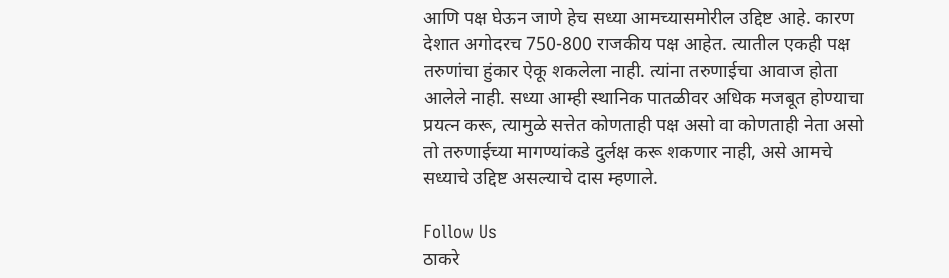आणि पक्ष घेऊन जाणे हेच सध्या आमच्यासमोरील उद्दिष्ट आहे. कारण देशात अगोदरच 750-800 राजकीय पक्ष आहेत. त्यातील एकही पक्ष तरुणांचा हुंकार ऐकू शकलेला नाही. त्यांना तरुणाईचा आवाज होता आलेले नाही. सध्या आम्ही स्थानिक पातळीवर अधिक मजबूत होण्याचा प्रयत्न करू, त्यामुळे सत्तेत कोणताही पक्ष असो वा कोणताही नेता असो तो तरुणाईच्या मागण्यांकडे दुर्लक्ष करू शकणार नाही, असे आमचे सध्याचे उद्दिष्ट असल्याचे दास म्हणाले.

Follow Us
ठाकरे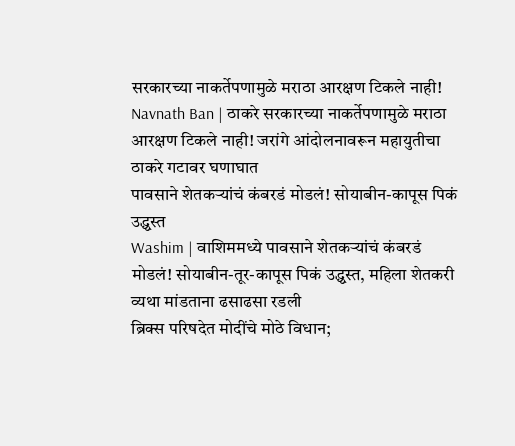सरकारच्या नाकर्तेपणामुळे मराठा आरक्षण टिकले नाही!
Navnath Ban | ठाकरे सरकारच्या नाकर्तेपणामुळे मराठा आरक्षण टिकले नाही! जरांगे आंदोलनावरून महायुतीचा ठाकरे गटावर घणाघात
पावसाने शेतकऱ्यांचं कंबरडं मोडलं! सोयाबीन-कापूस पिकं उद्ध्वस्त
Washim | वाशिममध्ये पावसाने शेतकऱ्यांचं कंबरडं मोडलं! सोयाबीन-तूर-कापूस पिकं उद्ध्वस्त, महिला शेतकरी व्यथा मांडताना ढसाढसा रडली
ब्रिक्स परिषदेत मोदींचे मोठे विधान;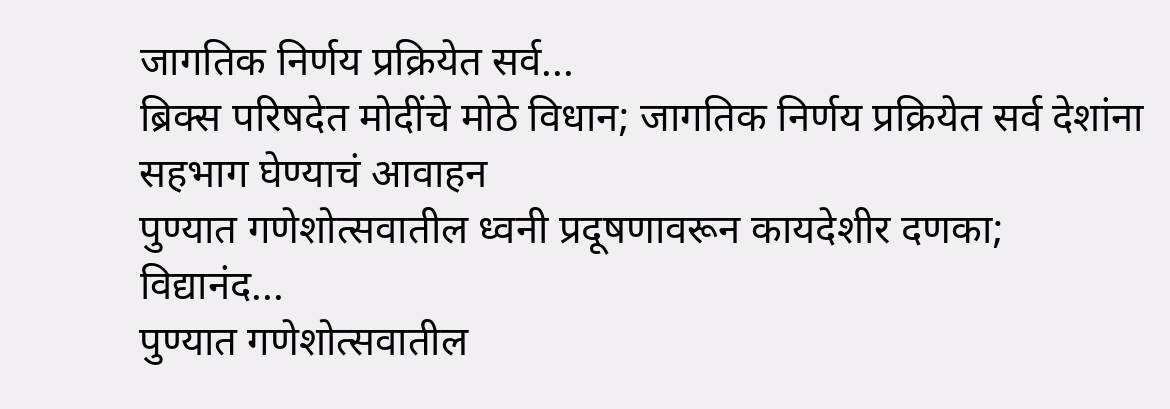जागतिक निर्णय प्रक्रियेत सर्व...
ब्रिक्स परिषदेत मोदींचे मोठे विधान; जागतिक निर्णय प्रक्रियेत सर्व देशांना सहभाग घेण्याचं आवाहन
पुण्यात गणेशोत्सवातील ध्वनी प्रदूषणावरून कायदेशीर दणका; विद्यानंद...
पुण्यात गणेशोत्सवातील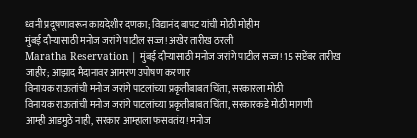ध्वनी प्रदूषणावरून कायदेशीर दणका; विद्यानंद बापट यांची मोठी मोहीम
मुंबई दौऱ्यासाठी मनोज जरांगे पाटील सज्ज! अखेर तारीख ठरली
Maratha Reservation | मुंबई दौऱ्यासाठी मनोज जरांगे पाटील सज्ज! 15 सप्टेंबर तारीख जाहीर; आझाद मैदानावर आमरण उपोषण करणार
विनायक राऊतांची मनोज जरांगे पाटलांच्या प्रकृतीबाबत चिंता, सरकारला मोठी
विनायक राऊतांची मनोज जरांगे पाटलांच्या प्रकृतीबाबत चिंता, सरकारकडे मोठी मागणी
आम्ही आडमुठे नाही, सरकार आम्हाला फसवतंय! मनोज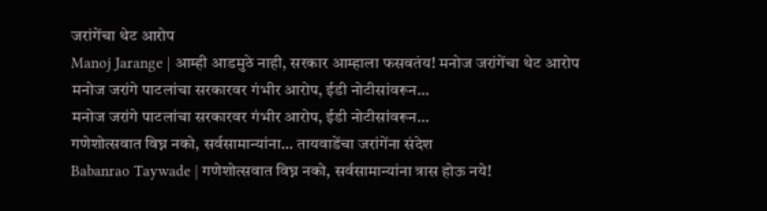जरांगेंचा थेट आरोप
Manoj Jarange | आम्ही आडमुठे नाही, सरकार आम्हाला फसवतंय! मनोज जरांगेंचा थेट आरोप
मनोज जरांगे पाटलांचा सरकारवर गंभीर आरोप, ईडी नोटीसांवरून...
मनोज जरांगे पाटलांचा सरकारवर गंभीर आरोप, ईडी नोटीसांवरून...
गणेशोत्सवात विघ्न नको, सर्वसामान्यांना... तायवाडेंचा जरांगेंना संदेश
Babanrao Taywade | गणेशोत्सवात विघ्न नको, सर्वसामान्यांना त्रास होऊ नये!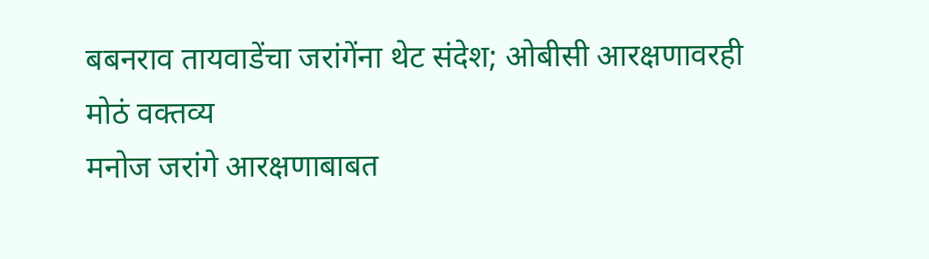बबनराव तायवाडेंचा जरांगेंना थेट संदेश; ओबीसी आरक्षणावरही मोठं वक्तव्य
मनोज जरांगे आरक्षणाबाबत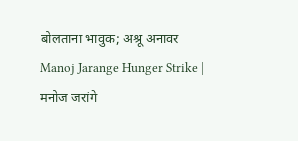बोलताना भावुक; अश्रू अनावर
Manoj Jarange Hunger Strike | मनोज जरांगे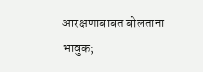आरक्षणाबाबत बोलताना भावुक;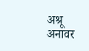अश्रू अनावर